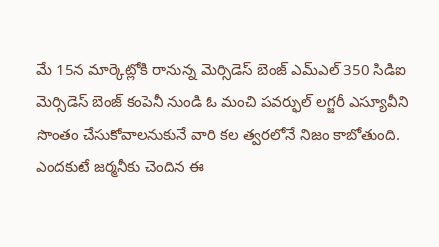మే 15న మార్కెట్లోకి రానున్న మెర్సిడెస్ బెంజ్ ఎమ్ఎల్ 350 సిడిఐ
మెర్సిడెస్ బెంజ్ కంపెనీ నుండి ఓ మంచి పవర్ఫుల్ లగ్జరీ ఎస్యూవీని సొంతం చేసుకోవాలనుకునే వారి కల త్వరలోనే నిజం కాబోతుంది. ఎందకుటే జర్మనీకు చెందిన ఈ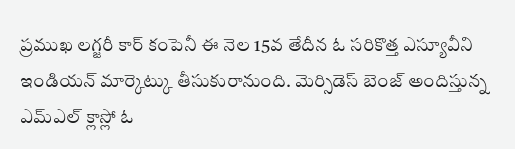ప్రముఖ లగ్జరీ కార్ కంపెనీ ఈ నెల 15వ తేదీన ఓ సరికొత్త ఎస్యూవీని ఇండియన్ మార్కెట్కు తీసుకురానుంది. మెర్సిడెస్ బెంజ్ అందిస్తున్న ఎమ్ఎల్ క్లాస్లో ఓ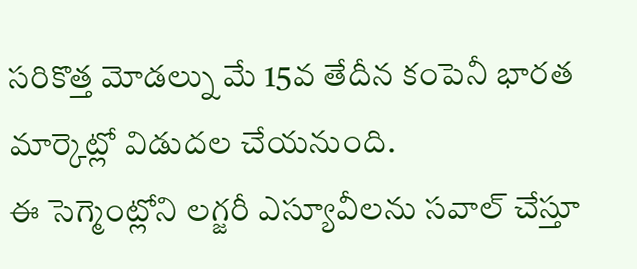సరికొత్త మోడల్ను మే 15వ తేదీన కంపెనీ భారత మార్కెట్లో విడుదల చేయనుంది.
ఈ సెగ్మెంట్లోని లగ్జరీ ఎస్యూవీలను సవాల్ చేస్తూ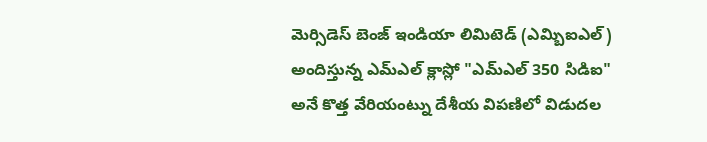మెర్సిడెస్ బెంజ్ ఇండియా లిమిటెడ్ (ఎమ్బిఐఎల్) అందిస్తున్న ఎమ్ఎల్ క్లాస్లో "ఎమ్ఎల్ 350 సిడిఐ" అనే కొత్త వేరియంట్ను దేశీయ విపణిలో విడుదల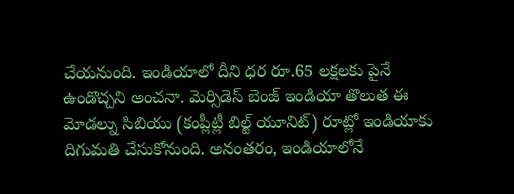చేయనుంది. ఇండియాలో దీని ధర రూ.65 లక్షలకు పైనే ఉండొచ్చని అంచనా. మెర్సిడెస్ బెంజ్ ఇండియా తొలుత ఈ మోడల్ను సిబియు (కంప్లీట్లీ బిల్ట్ యూనిట్) రూట్లో ఇండియాకు దిగుమతి చేసుకోనుంది. అనంతరం, ఇండియాలోనే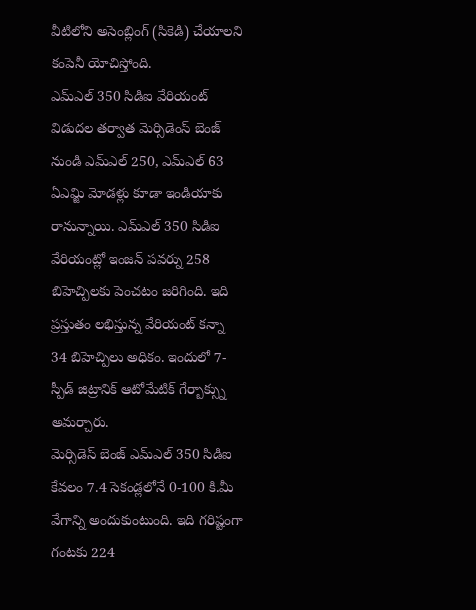వీటిలోని అసెంబ్లింగ్ (సికెడి) చేయాలని కంపెనీ యోచిస్తోంది.
ఎమ్ఎల్ 350 సిడిఐ వేరియంట్ విడుదల తర్వాత మెర్సిడెంస్ బెంజ్ నుండి ఎమ్ఎల్ 250, ఎమ్ఎల్ 63 ఏఎమ్జి మోడళ్లు కూడా ఇండియాకు రానున్నాయి. ఎమ్ఎల్ 350 సిడిఐ వేరియంట్లో ఇంజన్ పవర్ను 258 బిహెచ్పిలకు పెంచటం జరిగింది. ఇది ప్రస్తుతం లభిస్తున్న వేరియంట్ కన్నా 34 బిహెచ్పిలు అధికం. ఇందులో 7-స్పీడ్ జిట్రానిక్ ఆటోమేటిక్ గేర్బాక్స్ను అమర్చారు.
మెర్సిడెస్ బెంజ్ ఎమ్ఎల్ 350 సిడిఐ కేవలం 7.4 సెకండ్లలోనే 0-100 కి.మీ వేగాన్ని అందుకుంటుంది. ఇది గరిష్టంగా గంటకు 224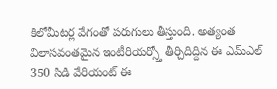కిలోమీటర్ల వేగంతో పరుగులు తీస్తుంది. అత్యంత విలాసవంతమైన ఇంటీరియర్స్తో తీర్చిదిద్దిన ఈ ఎమ్ఎల్ 350 సిడి వేరియంట్ ఈ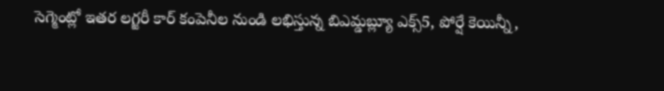సెగ్మెంట్లో ఇతర లగ్జరీ కార్ కంపెనీల నుండి లభిస్తున్న బిఎమ్డబ్ల్యూ ఎక్స్5, పోర్షే కెయిన్నీ,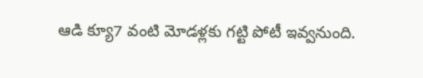ఆడి క్యూ7 వంటి మోడళ్లకు గట్టి పోటీ ఇవ్వనుంది.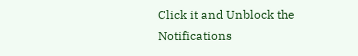Click it and Unblock the Notifications